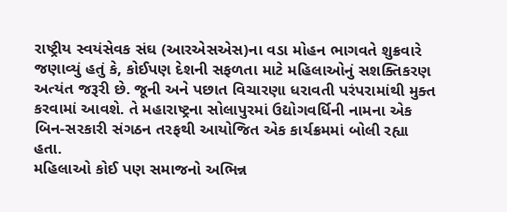રાષ્ટ્રીય સ્વયંસેવક સંઘ (આરએસએસ)ના વડા મોહન ભાગવતે શુક્રવારે જણાવ્યું હતું કે, કોઈપણ દેશની સફળતા માટે મહિલાઓનું સશક્તિકરણ અત્યંત જરૂરી છે. જૂની અને પછાત વિચારણા ધરાવતી પરંપરામાંથી મુક્ત કરવામાં આવશે. તે મહારાષ્ટ્રના સોલાપુરમાં ઉદ્યોગવર્ધિની નામના એક બિન-સરકારી સંગઠન તરફથી આયોજિત એક કાર્યક્રમમાં બોલી રહ્યા હતા.
મહિલાઓ કોઈ પણ સમાજનો અભિન્ન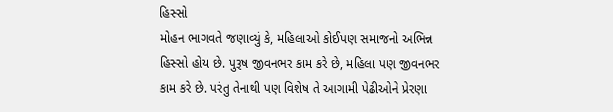હિસ્સો
મોહન ભાગવતે જણાવ્યું કે, મહિલાઓ કોઈપણ સમાજનો અભિન્ન હિસ્સો હોય છે. પુરૂષ જીવનભર કામ કરે છે, મહિલા પણ જીવનભર કામ કરે છે. પરંતુ તેનાથી પણ વિશેષ તે આગામી પેઢીઓને પ્રેરણા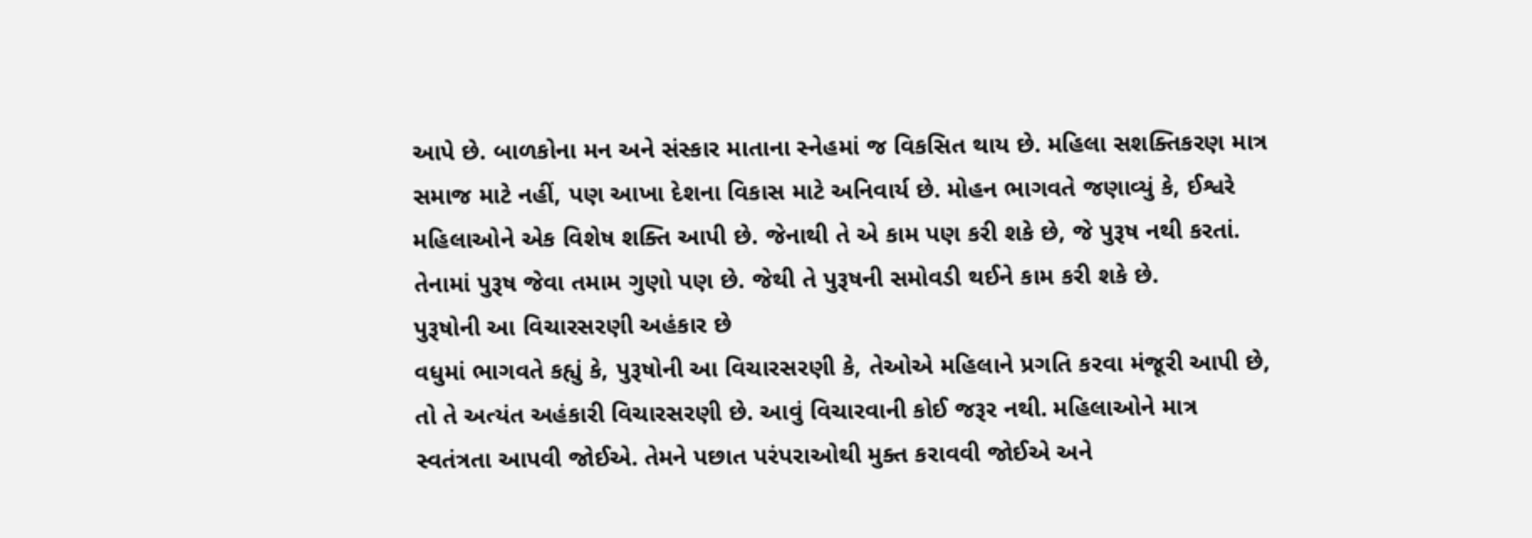આપે છે. બાળકોના મન અને સંસ્કાર માતાના સ્નેહમાં જ વિકસિત થાય છે. મહિલા સશક્તિકરણ માત્ર સમાજ માટે નહીં, પણ આખા દેશના વિકાસ માટે અનિવાર્ય છે. મોહન ભાગવતે જણાવ્યું કે, ઈશ્વરે મહિલાઓને એક વિશેષ શક્તિ આપી છે. જેનાથી તે એ કામ પણ કરી શકે છે, જે પુરૂષ નથી કરતાં. તેનામાં પુરૂષ જેવા તમામ ગુણો પણ છે. જેથી તે પુરૂષની સમોવડી થઈને કામ કરી શકે છે.
પુરૂષોની આ વિચારસરણી અહંકાર છે
વધુમાં ભાગવતે કહ્યું કે, પુરૂષોની આ વિચારસરણી કે, તેઓએ મહિલાને પ્રગતિ કરવા મંજૂરી આપી છે, તો તે અત્યંત અહંકારી વિચારસરણી છે. આવું વિચારવાની કોઈ જરૂર નથી. મહિલાઓને માત્ર સ્વતંત્રતા આપવી જોઈએ. તેમને પછાત પરંપરાઓથી મુક્ત કરાવવી જોઈએ અને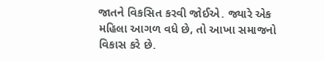જાતને વિકસિત કરવી જોઈએ. જ્યારે એક મહિલા આગળ વધે છે, તો આખા સમાજનો વિકાસ કરે છે.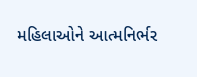મહિલાઓને આત્મનિર્ભર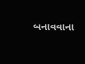બનાવવાના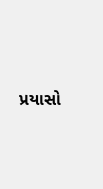પ્રયાસો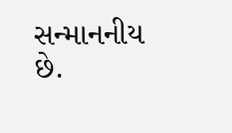સન્માનનીય છે.